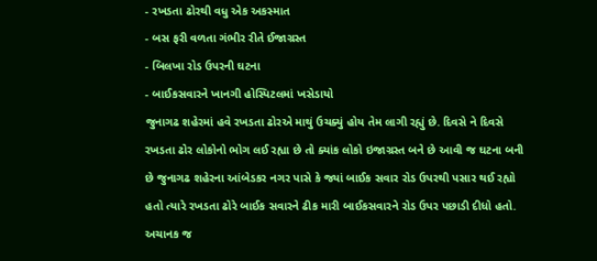- રખડતા ઢોરથી વધુ એક અકસ્માત
- બસ ફરી વળતા ગંભીર રીતે ઈજાગ્રસ્ત
- બિલખા રોડ ઉપરની ઘટના
- બાઈકસવારને ખાનગી હોસ્પિટલમાં ખસેડાયો
જુનાગઢ શહેરમાં હવે રખડતા ઢોરએ માથું ઉચક્યું હોય તેમ લાગી રહ્યું છે. દિવસે ને દિવસે રખડતા ઢોર લોકોનો ભોગ લઈ રહ્યા છે તો ક્યાંક લોકો ઇજાગ્રસ્ત બને છે આવી જ ઘટના બની છે જુનાગઢ શહેરના આંબેડકર નગર પાસે કે જ્યાં બાઈક સવાર રોડ ઉપરથી પસાર થઈ રહ્યો હતો ત્યારે રખડતા ઢોરે બાઈક સવારને ઢીક મારી બાઈકસવારને રોડ ઉપર પછાડી દીધો હતો.
અચાનક જ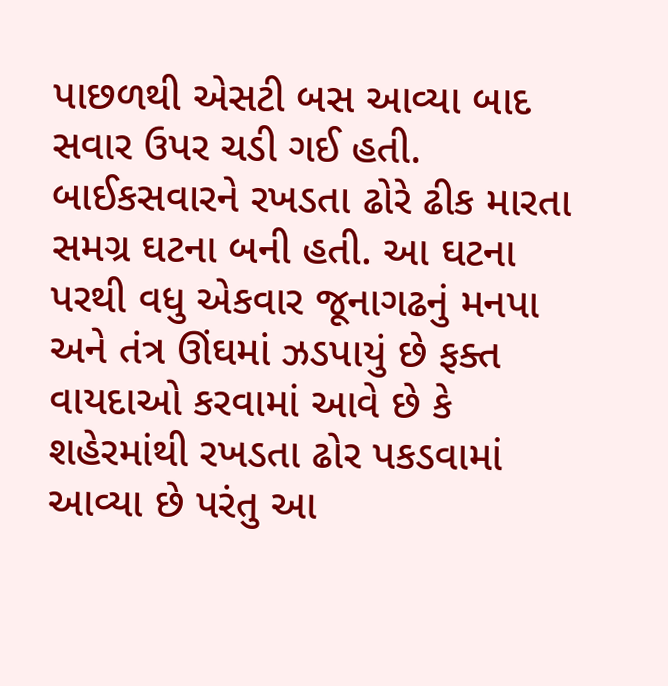પાછળથી એસટી બસ આવ્યા બાદ સવાર ઉપર ચડી ગઈ હતી. બાઈકસવારને રખડતા ઢોરે ઢીક મારતા સમગ્ર ઘટના બની હતી. આ ઘટના પરથી વધુ એકવાર જૂનાગઢનું મનપા અને તંત્ર ઊંઘમાં ઝડપાયું છે ફક્ત વાયદાઓ કરવામાં આવે છે કે શહેરમાંથી રખડતા ઢોર પકડવામાં આવ્યા છે પરંતુ આ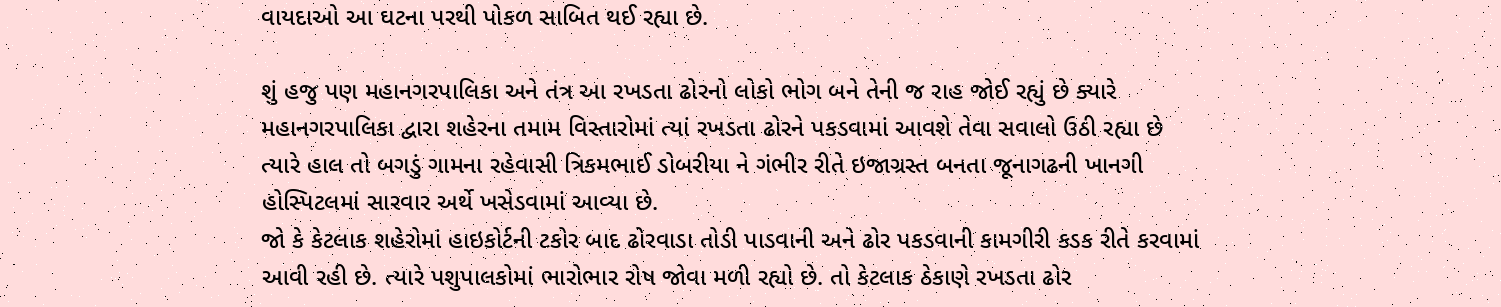વાયદાઓ આ ઘટના પરથી પોકળ સાબિત થઈ રહ્યા છે.

શું હજુ પણ મહાનગરપાલિકા અને તંત્ર આ રખડતા ઢોરનો લોકો ભોગ બને તેની જ રાહ જોઈ રહ્યું છે ક્યારે મહાનગરપાલિકા દ્વારા શહેરના તમામ વિસ્તારોમાં ત્યાં રખડતા ઢોરને પકડવામાં આવશે તેવા સવાલો ઉઠી રહ્યા છે ત્યારે હાલ તો બગડું ગામના રહેવાસી ત્રિકમભાઈ ડોબરીયા ને ગંભીર રીતે ઇજાગ્રસ્ત બનતા જૂનાગઢની ખાનગી હોસ્પિટલમાં સારવાર અર્થે ખસેડવામાં આવ્યા છે.
જો કે કેટલાક શહેરોમાં હાઇકોર્ટની ટકોર બાદ ઢોરવાડા તોડી પાડવાની અને ઢોર પકડવાની કામગીરી કડક રીતે કરવામાં આવી રહી છે. ત્યારે પશુપાલકોમાં ભારોભાર રોષ જોવા મળી રહ્યો છે. તો કેટલાક ઠેકાણે રખડતા ઢોર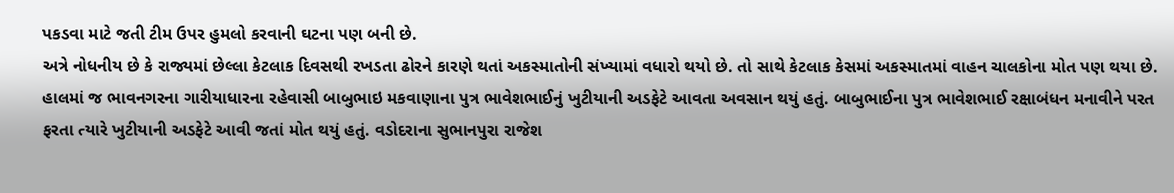પકડવા માટે જતી ટીમ ઉપર હુમલો કરવાની ઘટના પણ બની છે.
અત્રે નોધનીય છે કે રાજ્યમાં છેલ્લા કેટલાક દિવસથી રખડતા ઢોરને કારણે થતાં અકસ્માતોની સંખ્યામાં વધારો થયો છે. તો સાથે કેટલાક કેસમાં અકસ્માતમાં વાહન ચાલકોના મોત પણ થયા છે. હાલમાં જ ભાવનગરના ગારીયાધારના રહેવાસી બાબુભાઇ મકવાણાના પુત્ર ભાવેશભાઈનું ખુટીયાની અડફેટે આવતા અવસાન થયું હતું. બાબુભાઈના પુત્ર ભાવેશભાઈ રક્ષાબંધન મનાવીને પરત ફરતા ત્યારે ખુટીયાની અડફેટે આવી જતાં મોત થયું હતું. વડોદરાના સુભાનપુરા રાજેશ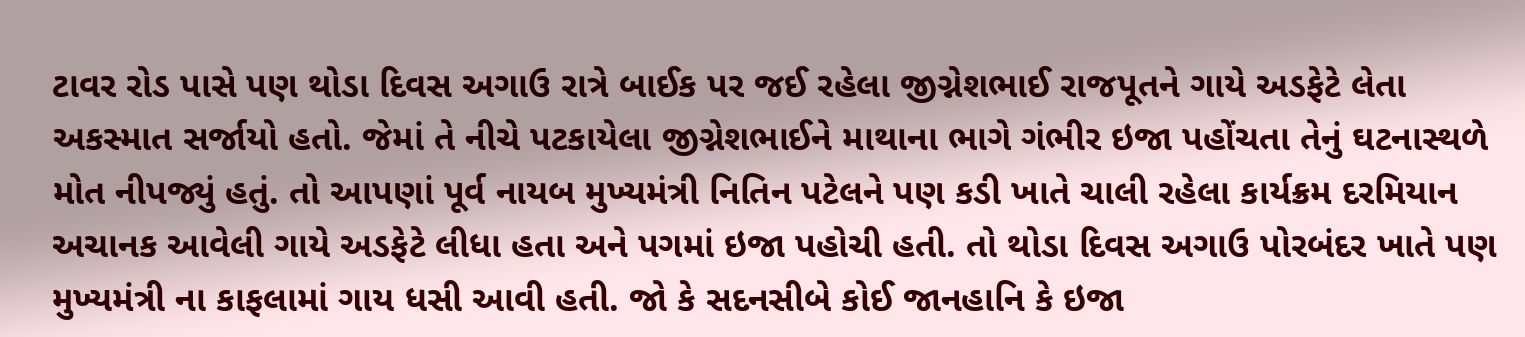ટાવર રોડ પાસે પણ થોડા દિવસ અગાઉ રાત્રે બાઈક પર જઈ રહેલા જીગ્નેશભાઈ રાજપૂતને ગાયે અડફેટે લેતા અકસ્માત સર્જાયો હતો. જેમાં તે નીચે પટકાયેલા જીગ્નેશભાઈને માથાના ભાગે ગંભીર ઇજા પહોંચતા તેનું ઘટનાસ્થળે મોત નીપજ્યું હતું. તો આપણાં પૂર્વ નાયબ મુખ્યમંત્રી નિતિન પટેલને પણ કડી ખાતે ચાલી રહેલા કાર્યક્રમ દરમિયાન અચાનક આવેલી ગાયે અડફેટે લીધા હતા અને પગમાં ઇજા પહોચી હતી. તો થોડા દિવસ અગાઉ પોરબંદર ખાતે પણ મુખ્યમંત્રી ના કાફલામાં ગાય ધસી આવી હતી. જો કે સદનસીબે કોઈ જાનહાનિ કે ઇજા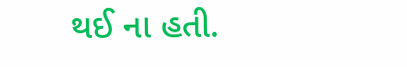થઈ ના હતી.